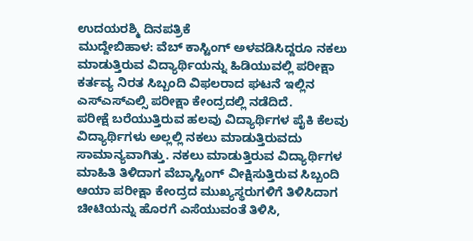ಉದಯರಶ್ಮಿ ದಿನಪತ್ರಿಕೆ
ಮುದ್ದೇಬಿಹಾಳ: ವೆಬ್ ಕಾಸ್ಟಿಂಗ್ ಅಳವಡಿಸಿದ್ದರೂ ನಕಲು ಮಾಡುತ್ತಿರುವ ವಿದ್ಯಾರ್ಥಿಯನ್ನು ಹಿಡಿಯುವಲ್ಲಿ ಪರೀಕ್ಷಾ ಕರ್ತವ್ಯ ನಿರತ ಸಿಬ್ಬಂದಿ ವಿಫಲರಾದ ಘಟನೆ ಇಲ್ಲಿನ ಎಸ್ಎಸ್ಎಲ್ಸಿ ಪರೀಕ್ಷಾ ಕೇಂದ್ರದಲ್ಲಿ ನಡೆದಿದೆ.
ಪರೀಕ್ಷೆ ಬರೆಯುತ್ತಿರುವ ಹಲವು ವಿದ್ಯಾರ್ಥಿಗಳ ಪೈಕಿ ಕೆಲವು ವಿದ್ಯಾರ್ಥಿಗಳು ಅಲ್ಲಲ್ಲಿ ನಕಲು ಮಾಡುತ್ತಿರುವದು ಸಾಮಾನ್ಯವಾಗಿತ್ತು. ನಕಲು ಮಾಡುತ್ತಿರುವ ವಿದ್ಯಾರ್ಥಿಗಳ ಮಾಹಿತಿ ತಿಳಿದಾಗ ವೆಬ್ಕಾಸ್ಟಿಂಗ್ ವೀಕ್ಷಿಸುತ್ತಿರುವ ಸಿಬ್ಬಂದಿ ಆಯಾ ಪರೀಕ್ಷಾ ಕೇಂದ್ರದ ಮುಖ್ಯಸ್ಥರುಗಳಿಗೆ ತಿಳಿಸಿದಾಗ ಚೀಟಿಯನ್ನು ಹೊರಗೆ ಎಸೆಯುವಂತೆ ತಿಳಿಸಿ,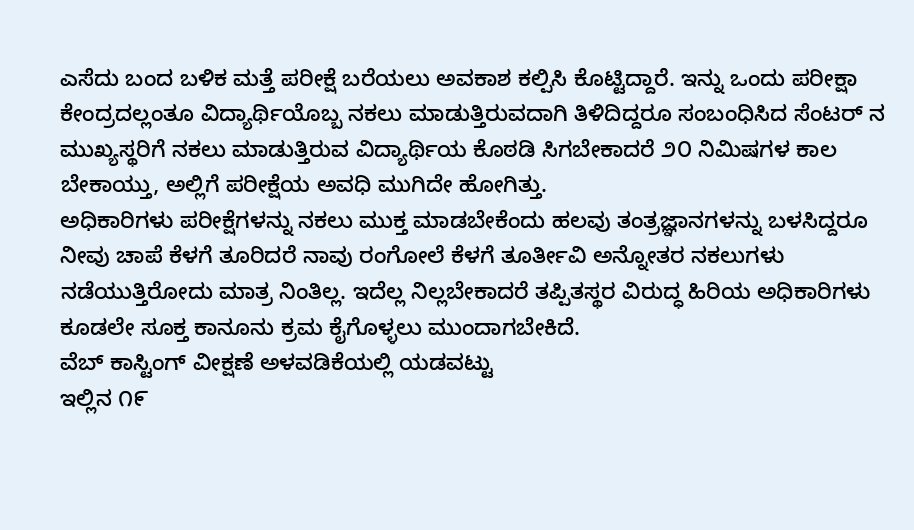ಎಸೆದು ಬಂದ ಬಳಿಕ ಮತ್ತೆ ಪರೀಕ್ಷೆ ಬರೆಯಲು ಅವಕಾಶ ಕಲ್ಪಿಸಿ ಕೊಟ್ಟಿದ್ದಾರೆ. ಇನ್ನು ಒಂದು ಪರೀಕ್ಷಾ ಕೇಂದ್ರದಲ್ಲಂತೂ ವಿದ್ಯಾರ್ಥಿಯೊಬ್ಬ ನಕಲು ಮಾಡುತ್ತಿರುವದಾಗಿ ತಿಳಿದಿದ್ದರೂ ಸಂಬಂಧಿಸಿದ ಸೆಂಟರ್ ನ ಮುಖ್ಯಸ್ಥರಿಗೆ ನಕಲು ಮಾಡುತ್ತಿರುವ ವಿದ್ಯಾರ್ಥಿಯ ಕೊಠಡಿ ಸಿಗಬೇಕಾದರೆ ೨೦ ನಿಮಿಷಗಳ ಕಾಲ ಬೇಕಾಯ್ತು, ಅಲ್ಲಿಗೆ ಪರೀಕ್ಷೆಯ ಅವಧಿ ಮುಗಿದೇ ಹೋಗಿತ್ತು.
ಅಧಿಕಾರಿಗಳು ಪರೀಕ್ಷೆಗಳನ್ನು ನಕಲು ಮುಕ್ತ ಮಾಡಬೇಕೆಂದು ಹಲವು ತಂತ್ರಜ್ಞಾನಗಳನ್ನು ಬಳಸಿದ್ದರೂ ನೀವು ಚಾಪೆ ಕೆಳಗೆ ತೂರಿದರೆ ನಾವು ರಂಗೋಲೆ ಕೆಳಗೆ ತೂರ್ತೀವಿ ಅನ್ನೋತರ ನಕಲುಗಳು ನಡೆಯುತ್ತಿರೋದು ಮಾತ್ರ ನಿಂತಿಲ್ಲ. ಇದೆಲ್ಲ ನಿಲ್ಲಬೇಕಾದರೆ ತಪ್ಪಿತಸ್ಥರ ವಿರುದ್ಧ ಹಿರಿಯ ಅಧಿಕಾರಿಗಳು ಕೂಡಲೇ ಸೂಕ್ತ ಕಾನೂನು ಕ್ರಮ ಕೈಗೊಳ್ಳಲು ಮುಂದಾಗಬೇಕಿದೆ.
ವೆಬ್ ಕಾಸ್ಟಿಂಗ್ ವೀಕ್ಷಣೆ ಅಳವಡಿಕೆಯಲ್ಲಿ ಯಡವಟ್ಟು
ಇಲ್ಲಿನ ೧೯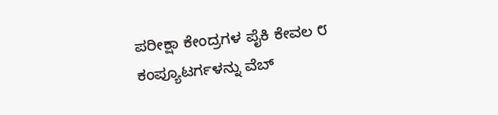ಪರೀಕ್ಷಾ ಕೇಂದ್ರಗಳ ಪೈಕಿ ಕೇವಲ ೮ ಕಂಪ್ಯೂಟರ್ಗಳನ್ನು ವೆಬ್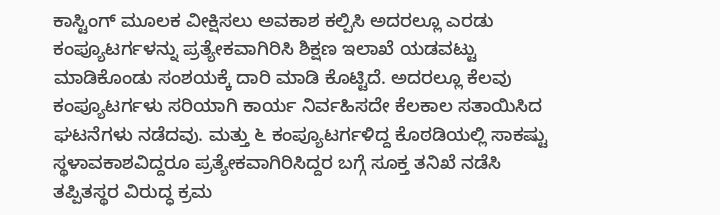ಕಾಸ್ಟಿಂಗ್ ಮೂಲಕ ವೀಕ್ಷಿಸಲು ಅವಕಾಶ ಕಲ್ಪಿಸಿ ಅದರಲ್ಲೂ ಎರಡು ಕಂಪ್ಯೂಟರ್ಗಳನ್ನು ಪ್ರತ್ಯೇಕವಾಗಿರಿಸಿ ಶಿಕ್ಷಣ ಇಲಾಖೆ ಯಡವಟ್ಟು ಮಾಡಿಕೊಂಡು ಸಂಶಯಕ್ಕೆ ದಾರಿ ಮಾಡಿ ಕೊಟ್ಟಿದೆ. ಅದರಲ್ಲೂ ಕೆಲವು ಕಂಪ್ಯೂಟರ್ಗಳು ಸರಿಯಾಗಿ ಕಾರ್ಯ ನಿರ್ವಹಿಸದೇ ಕೆಲಕಾಲ ಸತಾಯಿಸಿದ ಘಟನೆಗಳು ನಡೆದವು. ಮತ್ತು ೬ ಕಂಪ್ಯೂಟರ್ಗಳಿದ್ದ ಕೊಠಡಿಯಲ್ಲಿ ಸಾಕಷ್ಟು ಸ್ಥಳಾವಕಾಶವಿದ್ದರೂ ಪ್ರತ್ಯೇಕವಾಗಿರಿಸಿದ್ದರ ಬಗ್ಗೆ ಸೂಕ್ತ ತನಿಖೆ ನಡೆಸಿ ತಪ್ಪಿತಸ್ಥರ ವಿರುದ್ಧ ಕ್ರಮ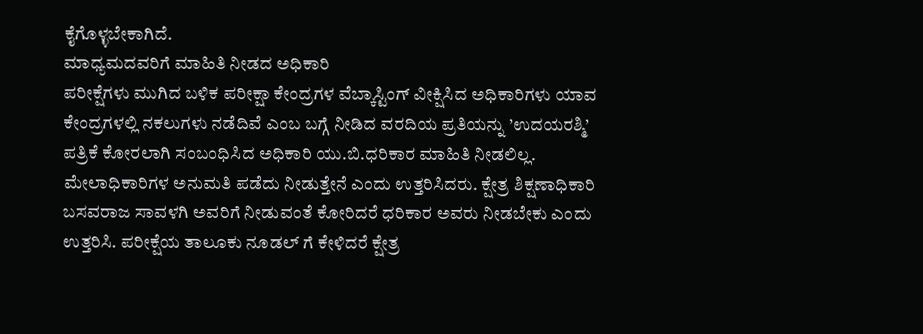ಕೈಗೊಳ್ಳಬೇಕಾಗಿದೆ.
ಮಾಧ್ಯಮದವರಿಗೆ ಮಾಹಿತಿ ನೀಡದ ಅಧಿಕಾರಿ
ಪರೀಕ್ಷೆಗಳು ಮುಗಿದ ಬಳಿಕ ಪರೀಕ್ಷಾ ಕೇಂದ್ರಗಳ ವೆಬ್ಕಾಸ್ಟಿಂಗ್ ವೀಕ್ಷಿಸಿದ ಅಧಿಕಾರಿಗಳು ಯಾವ ಕೇಂದ್ರಗಳಲ್ಲಿ ನಕಲುಗಳು ನಡೆದಿವೆ ಎಂಬ ಬಗ್ಗೆ ನೀಡಿದ ವರದಿಯ ಪ್ರತಿಯನ್ನು ’ಉದಯರಶ್ಮಿ’ ಪತ್ರಿಕೆ ಕೋರಲಾಗಿ ಸಂಬಂಧಿಸಿದ ಅಧಿಕಾರಿ ಯು.ಬಿ.ಧರಿಕಾರ ಮಾಹಿತಿ ನೀಡಲಿಲ್ಲ. ಮೇಲಾಧಿಕಾರಿಗಳ ಅನುಮತಿ ಪಡೆದು ನೀಡುತ್ತೇನೆ ಎಂದು ಉತ್ತರಿಸಿದರು. ಕ್ಷೇತ್ರ ಶಿಕ್ಷಣಾಧಿಕಾರಿ ಬಸವರಾಜ ಸಾವಳಗಿ ಅವರಿಗೆ ನೀಡುವಂತೆ ಕೋರಿದರೆ ಧರಿಕಾರ ಅವರು ನೀಡಬೇಕು ಎಂದು ಉತ್ತರಿಸಿ. ಪರೀಕ್ಷೆಯ ತಾಲೂಕು ನೂಡಲ್ ಗೆ ಕೇಳಿದರೆ ಕ್ಷೇತ್ರ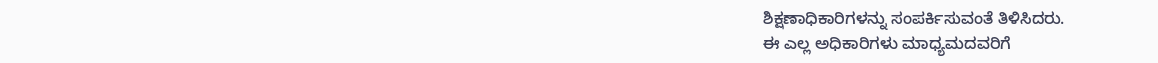ಶಿಕ್ಷಣಾಧಿಕಾರಿಗಳನ್ನು ಸಂಪರ್ಕಿಸುವಂತೆ ತಿಳಿಸಿದರು.
ಈ ಎಲ್ಲ ಅಧಿಕಾರಿಗಳು ಮಾಧ್ಯಮದವರಿಗೆ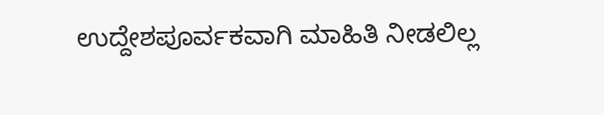ಉದ್ದೇಶಪೂರ್ವಕವಾಗಿ ಮಾಹಿತಿ ನೀಡಲಿಲ್ಲ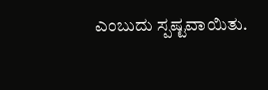ಎಂಬುದು ಸ್ಪಷ್ಟವಾಯಿತು.